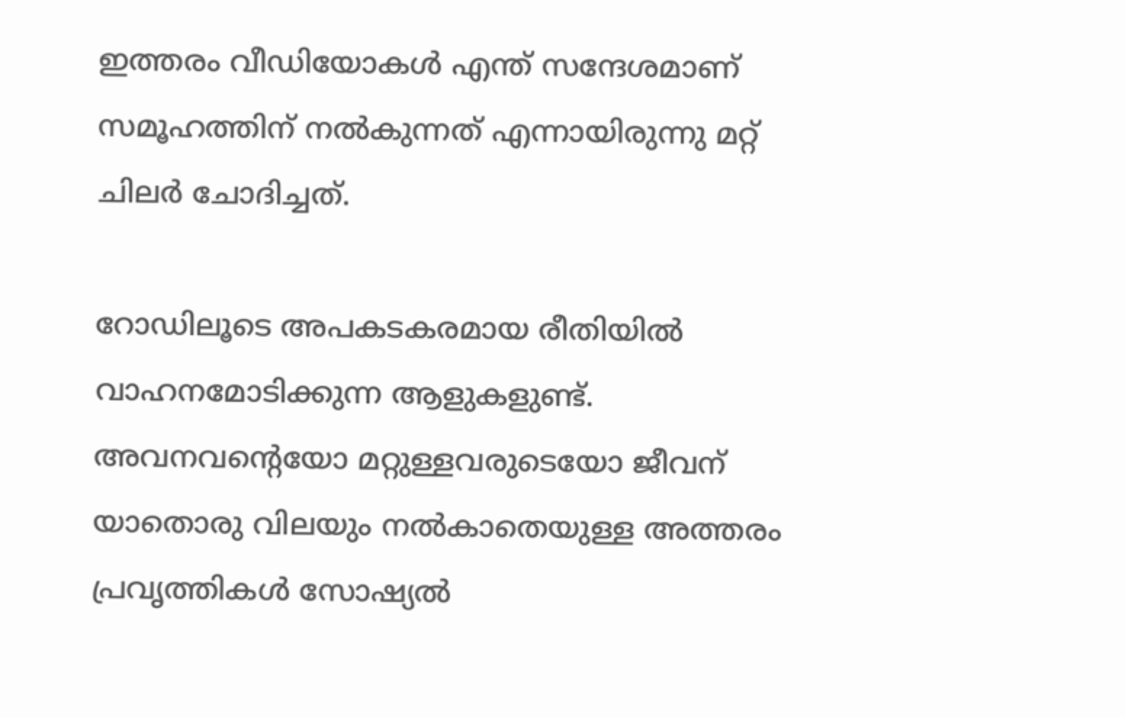ഇത്തരം വീഡിയോകൾ എന്ത് സന്ദേശമാണ് സമൂഹത്തിന് നൽകുന്നത് എന്നായിരുന്നു മറ്റ് ചിലർ‌ ചോദിച്ചത്.

റോഡിലൂടെ അപകടകരമായ രീതിയിൽ വാഹനമോടിക്കുന്ന ആളുകളുണ്ട്. അവനവന്റെയോ മറ്റുള്ളവരുടെയോ ജീവന് യാതൊരു വിലയും നൽകാതെയുള്ള അത്തരം പ്രവൃത്തികൾ സോഷ്യൽ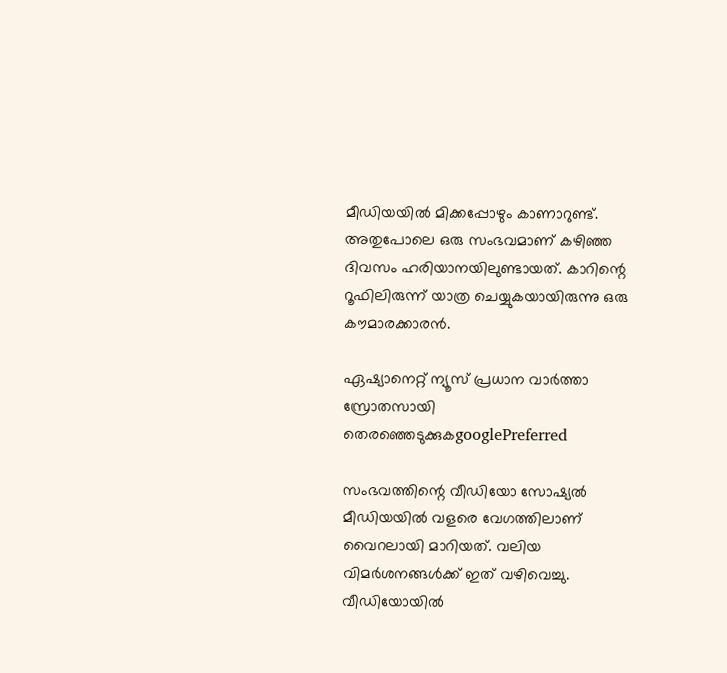മീഡിയയിൽ മിക്കപ്പോഴും കാണാറുണ്ട്. അതുപോലെ ഒരു സംഭവമാണ് കഴിഞ്ഞ ദിവസം ഹരിയാനയിലുണ്ടായത്. കാറിന്റെ റൂഫിലിരുന്ന് യാത്ര ചെയ്യുകയായിരുന്നു ഒരു കൗമാരക്കാരൻ.

ഏഷ്യാനെറ്റ് ന്യൂസ് പ്രധാന വാർത്താ സ്രോതസായി തെരഞ്ഞെടുക്കുകgooglePreferred

സംഭവത്തിന്റെ വീഡിയോ സോഷ്യൽ മീഡിയയിൽ വളരെ വേഗത്തിലാണ് വൈറലായി മാറിയത്. വലിയ വിമർശനങ്ങൾക്ക് ഇത് വഴിവെച്ചു. വീഡിയോയിൽ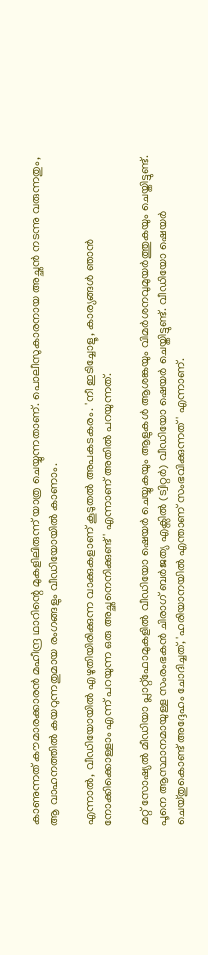കാണുന്നത് കൗമാരക്കാരൻ മഹീന്ദ്ര ഥാറിന്റെ മുകളിലിരുന്ന് യാത്ര ചെയ്യുന്നതാണ്. പൊലീസുകാരനായ അച്ഛൻ നടന്നു വരുന്നതും, ആ വാഹനത്തിൽ കയറുന്നതുമായ രംഗങ്ങളും വീഡിയോയിൽ കാണാം.

എന്നാൽ, വീഡിയോയിൽ എഴുതിയിരിക്കുന്ന വാക്കുകളാണ് കൂടുതൽ അപകടകരം. 'നീ ഇടിച്ചോളൂ, കാര്യങ്ങൾ ഞാൻ നോക്കിക്കൊള്ളാം എന്ന് പറയുന്ന ഒരു അച്ഛനെനിക്കുണ്ട്' എന്നാണ് അതിൽ പറയുന്നത്.

മറ്റ് സോഷ്യൽ മീഡിയാ പ്ലാറ്റ്‍ഫോമുകളിൽ വീഡിയോ ഷെയർ ചെയ്യുകയും ആളുകൾ ആശങ്കയും വിമർശനവുമുയർത്തുകയും ചെയ്തിട്ടുണ്ട്. പൂനെ ആസ്ഥാനമായുള്ള സംരംഭകൻ ചിരാഗ് ബർജത്യ എക്സിൽ (ട്വിറ്റർ) വീഡിയോ ഷെയർ ചെയ്തിട്ടുണ്ട്. വീഡിയോ ഷെയർ ചെയ്തുകൊണ്ട് അദ്ദേഹം ചോദിച്ചത്, 'ഹരിയാനയിൽ എന്താണ് സംഭവിക്കുന്നത്' എന്നാണ്.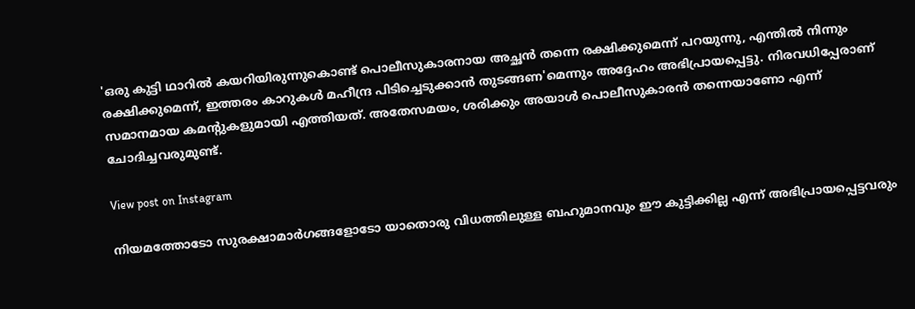'ഒരു കുട്ടി ഥാറിൽ കയറിയിരുന്നുകൊണ്ട് പൊലീസുകാരനായ അച്ഛൻ തന്നെ രക്ഷിക്കുമെന്ന് പറയുന്നു, എന്തിൽ നിന്നും രക്ഷിക്കുമെന്ന്, ഇത്തരം കാറുകൾ മഹീന്ദ്ര പിടിച്ചെടുക്കാൻ തുടങ്ങണ'മെന്നും അദ്ദേഹം അഭിപ്രായപ്പെട്ടു. നിരവധിപ്പേരാണ് സമാനമായ കമന്റുകളുമായി എത്തിയത്. അതേസമയം, ശരിക്കും അയാള്‍ പൊലീസുകാരന്‍ തന്നെയാണോ എന്ന് ചോദിച്ചവരുമുണ്ട്.

View post on Instagram

നിയമത്തോടോ സുരക്ഷാമാർഗങ്ങളോടോ യാതൊരു വിധത്തിലുള്ള ബഹുമാനവും ഈ കുട്ടിക്കില്ല എന്ന് അഭിപ്രായപ്പെട്ടവരും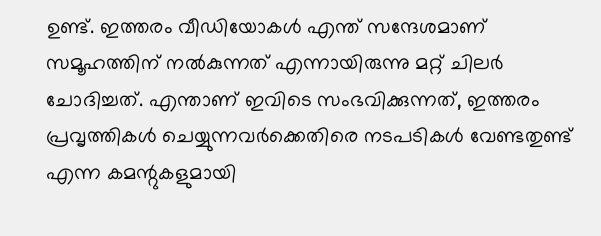ഉണ്ട്. ഇത്തരം വീഡിയോകൾ എന്ത് സന്ദേശമാണ് സമൂഹത്തിന് നൽകുന്നത് എന്നായിരുന്നു മറ്റ് ചിലർ‌ ചോദിച്ചത്. എന്താണ് ഇവിടെ സംഭവിക്കുന്നത്, ഇത്തരം പ്രവൃത്തികൾ ചെയ്യുന്നവർക്കെതിരെ നടപടികൾ വേണ്ടതുണ്ട് എന്ന കമന്റുകളുമായി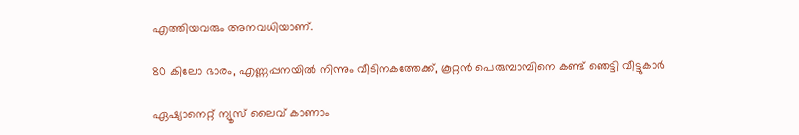എത്തിയവരും അനവധിയാണ്.

80 കിലോ ഭാരം, എണ്ണപ്പനയില്‍ നിന്നും വീടിനകത്തേക്ക്, കൂറ്റൻ പെരുമ്പാമ്പിനെ കണ്ട് ഞെട്ടി വീട്ടുകാര്‍

ഏഷ്യാനെറ്റ് ന്യൂസ് ലൈവ് കാണാം